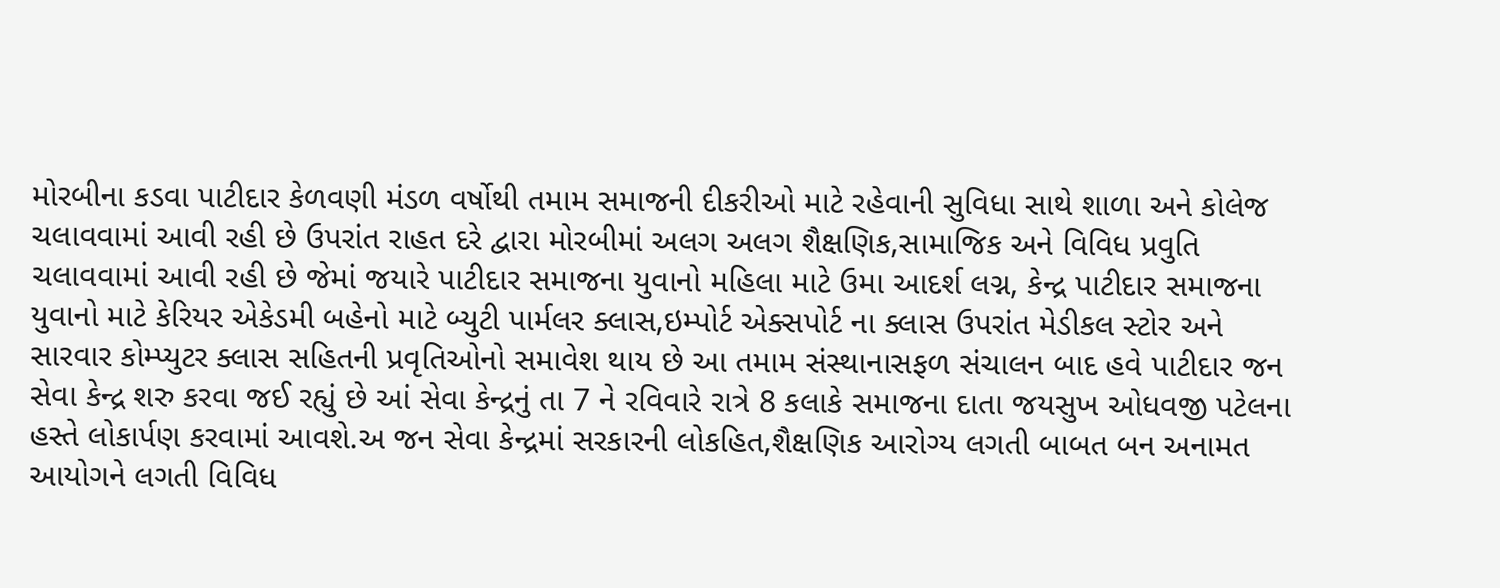મોરબીના કડવા પાટીદાર કેળવણી મંડળ વર્ષોથી તમામ સમાજની દીકરીઓ માટે રહેવાની સુવિધા સાથે શાળા અને કોલેજ ચલાવવામાં આવી રહી છે ઉપરાંત રાહત દરે દ્વારા મોરબીમાં અલગ અલગ શૈક્ષણિક,સામાજિક અને વિવિધ પ્રવુતિ ચલાવવામાં આવી રહી છે જેમાં જયારે પાટીદાર સમાજના યુવાનો મહિલા માટે ઉમા આદર્શ લગ્ન, કેન્દ્ર પાટીદાર સમાજના યુવાનો માટે કેરિયર એકેડમી બહેનો માટે બ્યુટી પાર્મલર ક્લાસ,ઇમ્પોર્ટ એક્સપોર્ટ ના ક્લાસ ઉપરાંત મેડીકલ સ્ટોર અને સારવાર કોમ્પ્યુટર ક્લાસ સહિતની પ્રવૃતિઓનો સમાવેશ થાય છે આ તમામ સંસ્થાનાસફળ સંચાલન બાદ હવે પાટીદાર જન સેવા કેન્દ્ર શરુ કરવા જઈ રહ્યું છે આં સેવા કેન્દ્રનું તા 7 ને રવિવારે રાત્રે 8 કલાકે સમાજના દાતા જયસુખ ઓધવજી પટેલના હસ્તે લોકાર્પણ કરવામાં આવશે.અ જન સેવા કેન્દ્રમાં સરકારની લોકહિત,શૈક્ષણિક આરોગ્ય લગતી બાબત બન અનામત આયોગને લગતી વિવિધ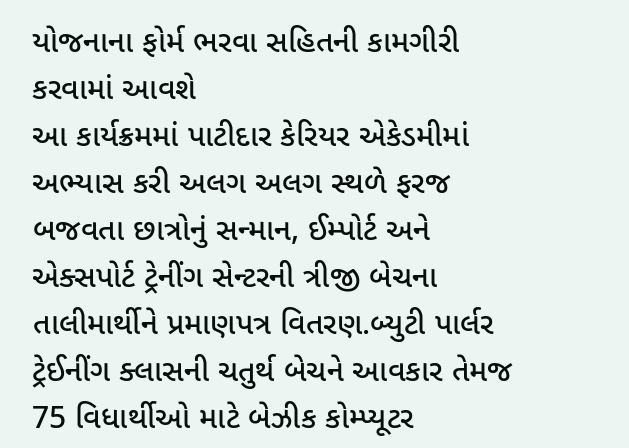યોજનાના ફોર્મ ભરવા સહિતની કામગીરી કરવામાં આવશે
આ કાર્યક્રમમાં પાટીદાર કેરિયર એકેડમીમાં અભ્યાસ કરી અલગ અલગ સ્થળે ફરજ બજવતા છાત્રોનું સન્માન, ઈમ્પોર્ટ અને એક્સપોર્ટ ટ્રેનીંગ સેન્ટરની ત્રીજી બેચના તાલીમાર્થીને પ્રમાણપત્ર વિતરણ.બ્યુટી પાર્લર ટ્રેઈનીંગ ક્લાસની ચતુર્થ બેચને આવકાર તેમજ 75 વિધાર્થીઓ માટે બેઝીક કોમ્પ્યૂટર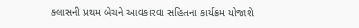ક્લાસની પ્રથમ બેચને આવકારવા સહિતના કાર્યક્રમ યોજાશે